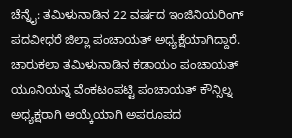ಚೆನ್ನೈ: ತಮಿಳುನಾಡಿನ 22 ವರ್ಷದ ಇಂಜಿನಿಯರಿಂಗ್ ಪದವೀಧರೆ ಜಿಲ್ಲಾ ಪಂಚಾಯತ್ ಅಧ್ಯಕ್ಷೆಯಾಗಿದ್ದಾರೆ.
ಚಾರುಕಲಾ ತಮಿಳುನಾಡಿನ ಕಡಾಯಂ ಪಂಚಾಯತ್ ಯೂನಿಯನ್ನ ವೆಂಕಟಂಪಟ್ಟಿ ಪಂಚಾಯತ್ ಕೌನ್ಸಿಲ್ನ ಅಧ್ಯಕ್ಷರಾಗಿ ಆಯ್ಕೆಯಾಗಿ ಅಪರೂಪದ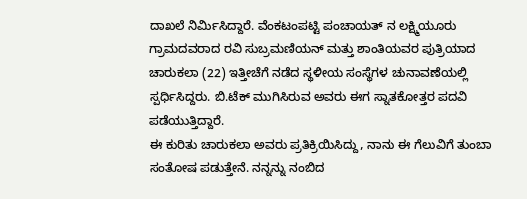ದಾಖಲೆ ನಿರ್ಮಿಸಿದ್ದಾರೆ. ವೆಂಕಟಂಪಟ್ಟಿ ಪಂಚಾಯತ್ ನ ಲಕ್ಷ್ಮಿಯೂರು ಗ್ರಾಮದವರಾದ ರವಿ ಸುಬ್ರಮಣಿಯನ್ ಮತ್ತು ಶಾಂತಿಯವರ ಪುತ್ರಿಯಾದ ಚಾರುಕಲಾ (22) ಇತ್ತೀಚೆಗೆ ನಡೆದ ಸ್ಥಳೀಯ ಸಂಸ್ಥೆಗಳ ಚುನಾವಣೆಯಲ್ಲಿ ಸ್ಪರ್ಧಿಸಿದ್ದರು. ಬಿ.ಟೆಕ್ ಮುಗಿಸಿರುವ ಅವರು ಈಗ ಸ್ನಾತಕೋತ್ತರ ಪದವಿ ಪಡೆಯುತ್ತಿದ್ದಾರೆ.
ಈ ಕುರಿತು ಚಾರುಕಲಾ ಅವರು ಪ್ರತಿಕ್ರಿಯಿಸಿದ್ದು, ನಾನು ಈ ಗೆಲುವಿಗೆ ತುಂಬಾ ಸಂತೋಷ ಪಡುತ್ತೇನೆ. ನನ್ನನ್ನು ನಂಬಿದ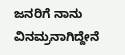ಜನರಿಗೆ ನಾನು ವಿನಮ್ರನಾಗಿದ್ದೇನೆ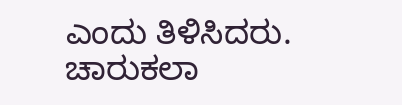ಎಂದು ತಿಳಿಸಿದರು.
ಚಾರುಕಲಾ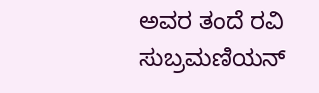ಅವರ ತಂದೆ ರವಿ ಸುಬ್ರಮಣಿಯನ್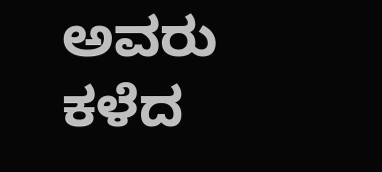ಅವರು ಕಳೆದ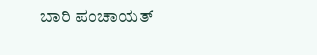ಬಾರಿ ಪಂಚಾಯತ್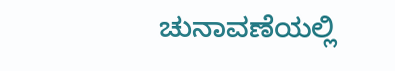ಚುನಾವಣೆಯಲ್ಲಿ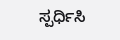ಸ್ಪರ್ಧಿಸಿ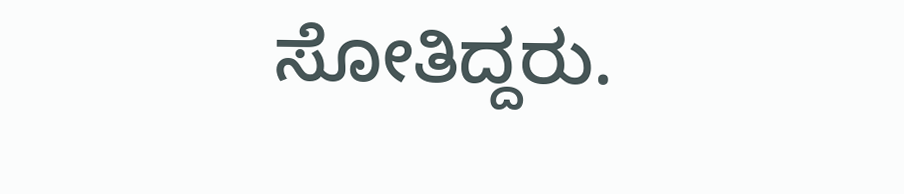ಸೋತಿದ್ದರು.